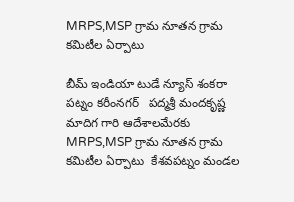MRPS,MSP గ్రామ నూతన గ్రామ కమిటీల ఏర్పాటు

బీమ్ ఇండియా టుడే న్యూస్ శంకరా పట్నం కరీంనగర్   పద్మశ్రీ మందకృష్ణ మాదిగ గారి ఆదేశాలమేరకు MRPS,MSP గ్రామ నూతన గ్రామ కమిటీల ఏర్పాటు  కేశవపట్నం మండల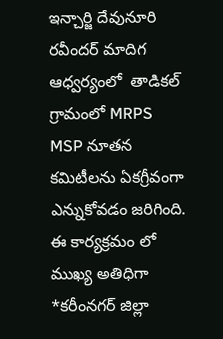ఇన్చార్జి దేవునూరి రవీందర్ మాదిగ ఆధ్వర్యంలో  తాడికల్ గ్రామంలో MRPS MSP నూతన కమిటీలను ఏకగ్రీవంగా ఎన్నుకోవడం జరిగింది. ఈ కార్యక్రమం లో ముఖ్య అతిధిగా *కరీంనగర్ జిల్లా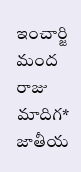ఇంచార్జి మంద రాజు మాదిగ* జాతీయ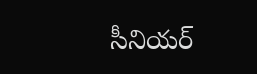సీనియర్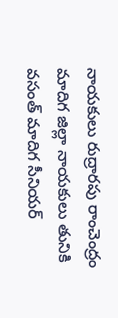నాయకులు రుద్రారపు రాంచెంద్రం మాదిగ జిల్లా నాయకులు తునికి వసంత్ మాదిగ సీనియర్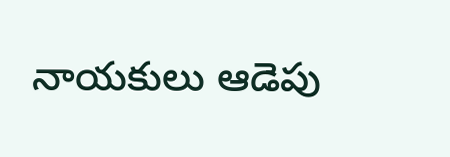నాయకులు ఆడెపు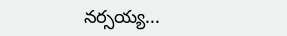నర్సయ్య...